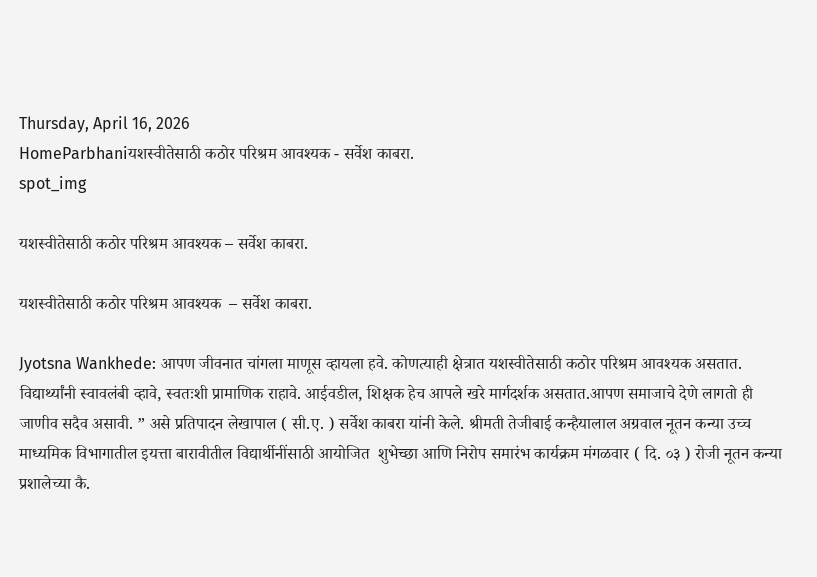Thursday, April 16, 2026
HomeParbhaniयशस्वीतेसाठी कठोर परिश्रम आवश्यक - सर्वेश काबरा.
spot_img

यशस्वीतेसाठी कठोर परिश्रम आवश्यक – सर्वेश काबरा.

यशस्वीतेसाठी कठोर परिश्रम आवश्यक  – सर्वेश काबरा.

Jyotsna Wankhede: आपण जीवनात चांगला माणूस व्हायला हवे. कोणत्याही क्षेत्रात यशस्वीतेसाठी कठोर परिश्रम आवश्यक असतात. विद्यार्थ्यांनी स्वावलंबी व्हावे, स्वतःशी प्रामाणिक राहावे. आईवडील, शिक्षक हेच आपले खरे मार्गदर्शक असतात.आपण समाजाचे देणे लागतो ही जाणीव सदैव असावी. ” असे प्रतिपादन लेखापाल ( सी.ए. ) सर्वेश काबरा यांनी केले. श्रीमती तेजीबाई कन्हैयालाल अग्रवाल नूतन कन्या उच्च माध्यमिक विभागातील इयत्ता बारावीतील विद्यार्थीनींसाठी आयोजित  शुभेच्छा आणि निरोप समारंभ कार्यक्रम मंगळवार ( दि. ०३ ) रोजी नूतन कन्या प्रशालेच्या कै.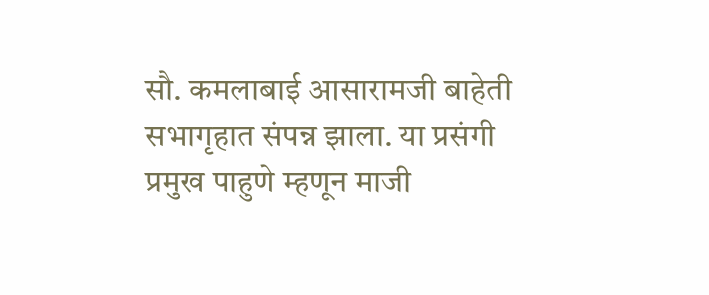सौ. कमलाबाई आसारामजी बाहेती सभागृहात संपन्न झाला. या प्रसंगी प्रमुख पाहुणे म्हणून माजी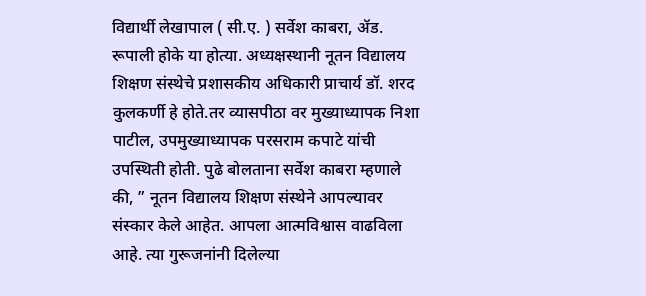विद्यार्थी लेखापाल ( सी.ए. ) सर्वेश काबरा, ॲड. रूपाली होके या होत्या. अध्यक्षस्थानी नूतन विद्यालय शिक्षण संस्थेचे प्रशासकीय अधिकारी प्राचार्य डॉ. शरद कुलकर्णी हे होते.तर व्यासपीठा वर मुख्याध्यापक निशा पाटील, उपमुख्याध्यापक परसराम कपाटे यांची उपस्थिती होती. पुढे बोलताना सर्वेश काबरा म्हणाले की, ” नूतन विद्यालय शिक्षण संस्थेने आपल्यावर संस्कार केले आहेत. आपला आत्मविश्वास वाढविला आहे. त्या गुरूजनांनी दिलेल्या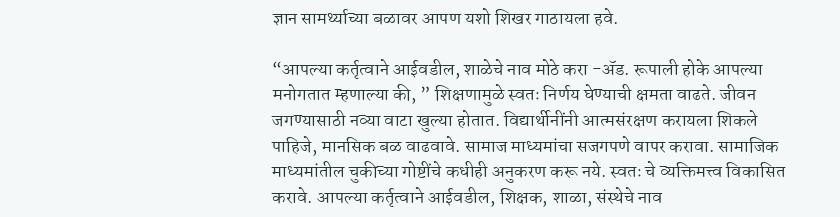ज्ञान सामर्थ्याच्या बळावर आपण यशो शिखर गाठायला हवे.

“आपल्या कर्तृत्वाने आईवडील, शाळेचे नाव मोठे करा -ॲड. रूपाली होके आपल्या मनोगतात म्हणाल्या की, ” शिक्षणामुळे स्वतः निर्णय घेण्याची क्षमता वाढते. जीवन जगण्यासाठी नव्या वाटा खुल्या होतात. विद्यार्थीनींनी आत्मसंरक्षण करायला शिकले पाहिजे, मानसिक बळ वाढवावे. सामाज माध्यमांचा सजगपणे वापर करावा. सामाजिक माध्यमांतील चुकीच्या गोष्टींचे कधीही अनुकरण करू नये. स्वतः चे व्यक्तिमत्त्व विकासित करावे. आपल्या कर्तृत्वाने आईवडील, शिक्षक, शाळा, संस्थेचे नाव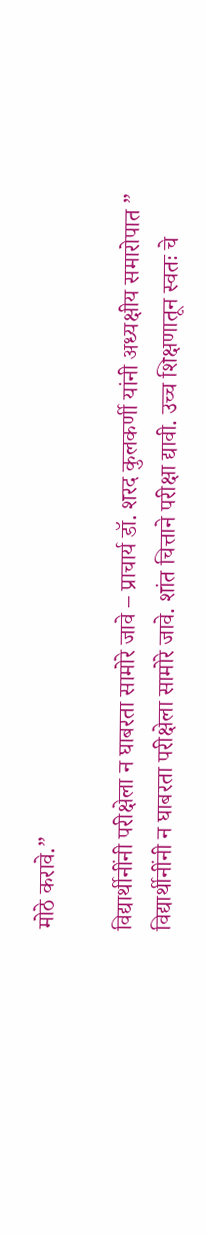मोठे करावे.”

विद्यार्थीनींनी परीक्षेला न घाबरता सामोरे जावे – प्राचार्य डॉ. शरद कुलकर्णी यांनी अध्यक्षीय समारोपात ” विद्यार्थीनींनी न घाबरता परीक्षेला सामोरे जावे. शांत चित्ताने परीक्षा द्यावी. उच्च शिक्षणातून स्वतः चे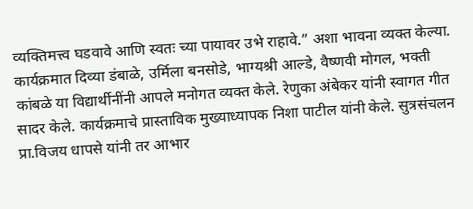व्यक्तिमत्त्व घडवावे आणि स्वतः च्या पायावर उभे राहावे.” अशा भावना व्यक्त केल्या. कार्यक्रमात दिव्या डंबाळे, उर्मिला बनसोडे, भाग्यश्री आल्डे, वैष्णवी मोगल, भक्ती कांबळे या विद्यार्थीनींनी आपले मनोगत व्यक्त केले. रेणुका अंबेकर यांनी स्वागत गीत सादर केले. कार्यक्रमाचे प्रास्ताविक मुख्याध्यापक निशा पाटील यांनी केले. सुत्रसंचलन प्रा.विजय धापसे यांनी तर आभार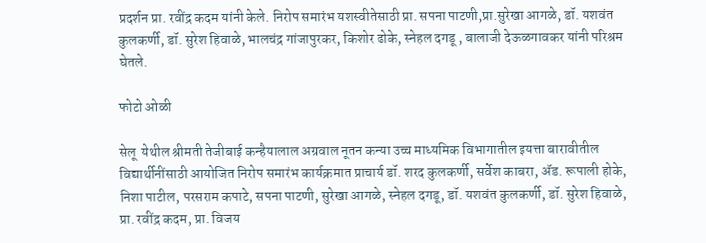प्रदर्शन प्रा. रवींद्र कदम यांनी केले. निरोप समारंभ यशस्वीतेसाठी प्रा. सपना पाटणी,प्रा.सुरेखा आगळे, डॉ. यशवंत कुलकर्णी, डॉ. सुरेश हिवाळे, भालचंद्र गांजापुरकर, किशोर ढोके, स्नेहल दगडू , बालाजी देऊळगावकर यांनी परिश्रम घेतले.

फोटो ओळी

सेलू  येथील श्रीमती तेजीबाई कन्हैयालाल अग्रवाल नूतन कन्या उच्च माध्यमिक विभागातील इयत्ता बारावीतील विद्यार्थीनींसाठी आयोजित निरोप समारंभ कार्यक्रमात प्राचार्य डॉ. शरद कुलकर्णी, सर्वेश काबरा, ॲड. रूपाली होके, निशा पाटील, परसराम कपाटे, सपना पाटणी, सुरेखा आगळे, स्नेहल दगडू, डॉ. यशवंत कुलकर्णी, डॉ. सुरेश हिवाळे, प्रा. रवींद्र कदम, प्रा. विजय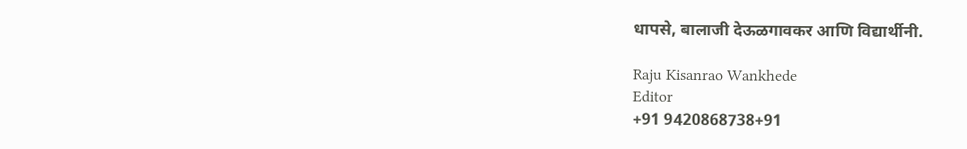धापसे, बालाजी देऊळगावकर आणि विद्यार्थीनी.

Raju Kisanrao Wankhede
Editor
+91 9420868738+91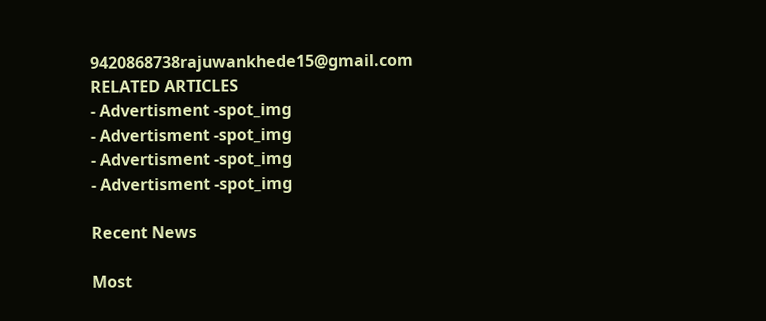9420868738rajuwankhede15@gmail.com
RELATED ARTICLES
- Advertisment -spot_img
- Advertisment -spot_img
- Advertisment -spot_img
- Advertisment -spot_img

Recent News

Most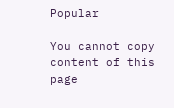Popular

You cannot copy content of this page